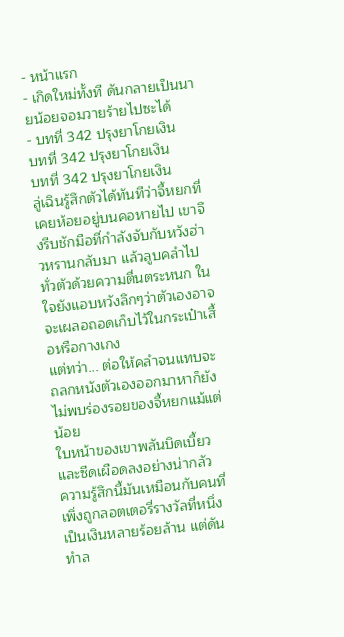- หน้าแรก
- เกิดใหม่ทั้งที ดันกลายเป็นนายน้อยจอมวายร้ายไปซะได้
- บทที่ 342 ปรุงยาโกยเงิน
บทที่ 342 ปรุงยาโกยเงิน
บทที่ 342 ปรุงยาโกยเงิน
ลู่เฉินรู้สึกตัวได้ทันทีว่าจี้หยกที่เคยห้อยอยู่บนคอหายไป เขาจึงรีบชักมือที่กำลังจับกับหวังฮ่าวหรานกลับมา แล้วลูบคลำไปทั่วตัวด้วยความตื่นตระหนก ในใจยังแอบหวังลึกๆว่าตัวเองอาจจะเผลอถอดเก็บไว้ในกระเป๋าเสื้อหรือกางเกง
แต่ทว่า... ต่อให้คลำจนแทบจะถลกหนังตัวเองออกมาหาก็ยังไม่พบร่องรอยของจี้หยกแม้แต่น้อย
ใบหน้าของเขาพลันบิดเบี้ยวและซีดเผือดลงอย่างน่ากลัว
ความรู้สึกนี้มันเหมือนกับคนที่เพิ่งถูกลอตเตอรี่รางวัลที่หนึ่งเป็นเงินหลายร้อยล้าน แต่ดันทำล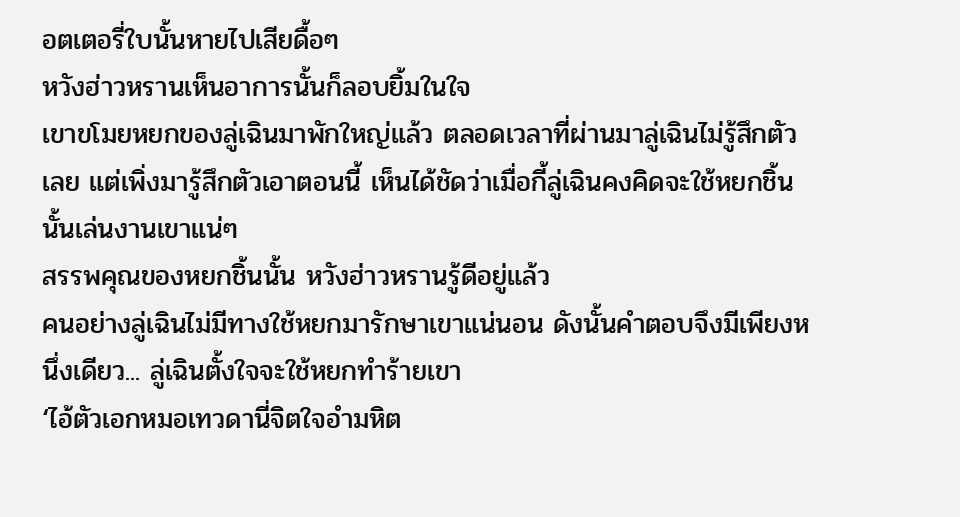อตเตอรี่ใบนั้นหายไปเสียดื้อๆ
หวังฮ่าวหรานเห็นอาการนั้นก็ลอบยิ้มในใจ
เขาขโมยหยกของลู่เฉินมาพักใหญ่แล้ว ตลอดเวลาที่ผ่านมาลู่เฉินไม่รู้สึกตัวเลย แต่เพิ่งมารู้สึกตัวเอาตอนนี้ เห็นได้ชัดว่าเมื่อกี้ลู่เฉินคงคิดจะใช้หยกชิ้นนั้นเล่นงานเขาแน่ๆ
สรรพคุณของหยกชิ้นนั้น หวังฮ่าวหรานรู้ดีอยู่แล้ว
คนอย่างลู่เฉินไม่มีทางใช้หยกมารักษาเขาแน่นอน ดังนั้นคำตอบจึงมีเพียงหนึ่งเดียว... ลู่เฉินตั้งใจจะใช้หยกทำร้ายเขา
‘ไอ้ตัวเอกหมอเทวดานี่จิตใจอำมหิต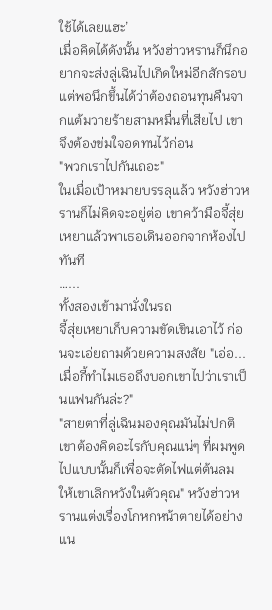ใช้ได้เลยแฮะ’
เมื่อคิดได้ดังนั้น หวังฮ่าวหรานก็นึกอยากจะส่งลู่เฉินไปเกิดใหม่อีกสักรอบ แต่พอนึกขึ้นได้ว่าต้องถอนทุนคืนจากแต้มวายร้ายสามหมื่นที่เสียไป เขาจึงต้องข่มใจอดทนไว้ก่อน
"พวกเราไปกันเถอะ"
ในเมื่อเป้าหมายบรรลุแล้ว หวังฮ่าวหรานก็ไม่คิดจะอยู่ต่อ เขาคว้ามือจี้สุ่ยเหยาแล้วพาเธอเดินออกจากห้องไปทันที
…...
ทั้งสองเข้ามานั่งในรถ
จี้สุ่ยเหยาเก็บความขัดเขินเอาไว้ ก่อนจะเอ่ยถามด้วยความสงสัย "เอ่อ... เมื่อกี้ทำไมเธอถึงบอกเขาไปว่าเราเป็นแฟนกันล่ะ?"
"สายตาที่ลู่เฉินมองคุณมันไม่ปกติ เขาต้องคิดอะไรกับคุณแน่ๆ ที่ผมพูดไปแบบนั้นก็เพื่อจะตัดไฟแต่ต้นลม ให้เขาเลิกหวังในตัวคุณ" หวังฮ่าวหรานแต่งเรื่องโกหกหน้าตายได้อย่างแน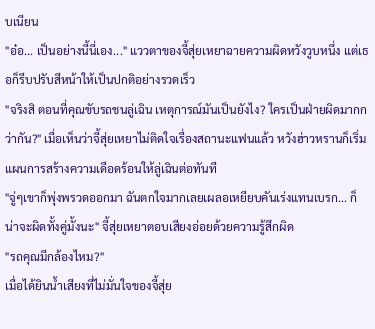บเนียน
"อ๋อ... เป็นอย่างนี้นี่เอง..." แววตาของจี้สุ่ยเหยาฉายความผิดหวังวูบหนึ่ง แต่เธอก็รีบปรับสีหน้าให้เป็นปกติอย่างรวดเร็ว
"จริงสิ ตอนที่คุณขับรถชนลู่เฉิน เหตุการณ์มันเป็นยังไง? ใครเป็นฝ่ายผิดมากกว่ากัน?" เมื่อเห็นว่าจี้สุ่ยเหยาไม่ติดใจเรื่องสถานะแฟนแล้ว หวังฮ่าวหรานก็เริ่มแผนการสร้างความเดือดร้อนให้ลู่เฉินต่อทันที
"จู่ๆเขาก็พุ่งพรวดออกมา ฉันตกใจมากเลยเผลอเหยียบคันเร่งแทนเบรก... ก็น่าจะผิดทั้งคู่มั้งนะ" จี้สุ่ยเหยาตอบเสียงอ่อยด้วยความรู้สึกผิด
"รถคุณมีกล้องไหม?"
เมื่อได้ยินน้ำเสียงที่ไม่มั่นใจของจี้สุ่ย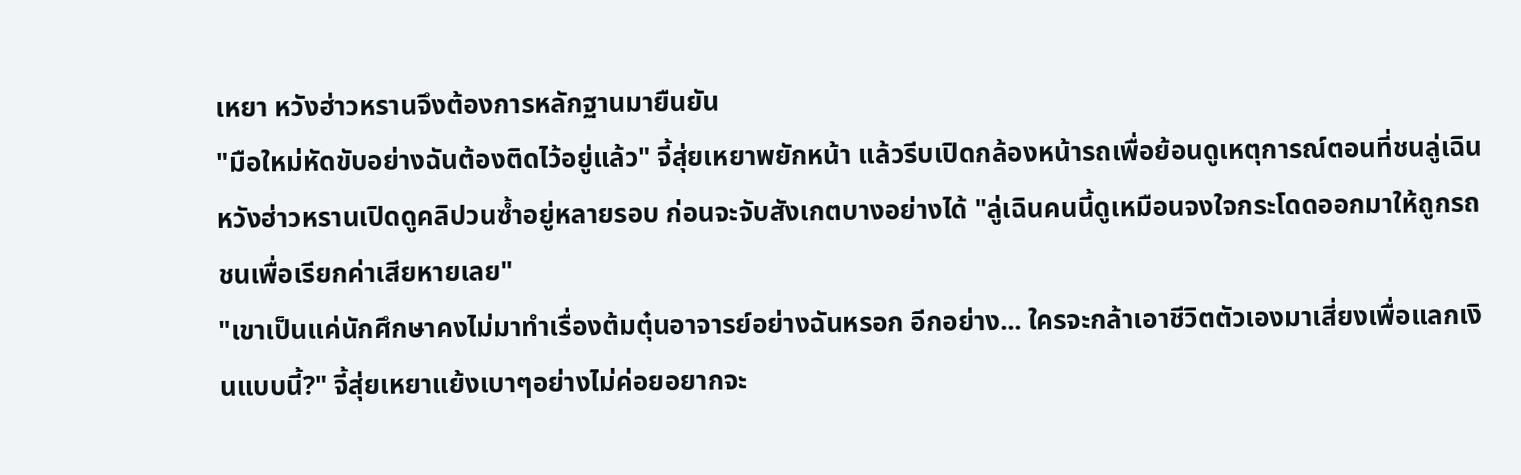เหยา หวังฮ่าวหรานจึงต้องการหลักฐานมายืนยัน
"มือใหม่หัดขับอย่างฉันต้องติดไว้อยู่แล้ว" จี้สุ่ยเหยาพยักหน้า แล้วรีบเปิดกล้องหน้ารถเพื่อย้อนดูเหตุการณ์ตอนที่ชนลู่เฉิน
หวังฮ่าวหรานเปิดดูคลิปวนซ้ำอยู่หลายรอบ ก่อนจะจับสังเกตบางอย่างได้ "ลู่เฉินคนนี้ดูเหมือนจงใจกระโดดออกมาให้ถูกรถชนเพื่อเรียกค่าเสียหายเลย"
"เขาเป็นแค่นักศึกษาคงไม่มาทำเรื่องต้มตุ๋นอาจารย์อย่างฉันหรอก อีกอย่าง... ใครจะกล้าเอาชีวิตตัวเองมาเสี่ยงเพื่อแลกเงินแบบนี้?" จี้สุ่ยเหยาแย้งเบาๆอย่างไม่ค่อยอยากจะ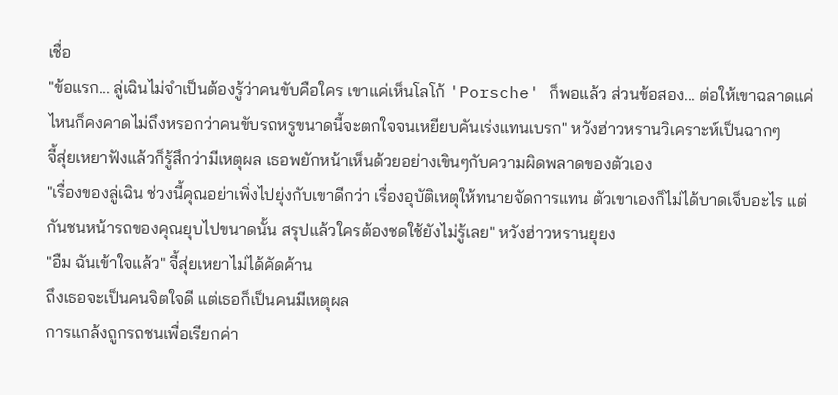เชื่อ
"ข้อแรก... ลู่เฉินไม่จำเป็นต้องรู้ว่าคนขับคือใคร เขาแค่เห็นโลโก้ 'Porsche' ก็พอแล้ว ส่วนข้อสอง... ต่อให้เขาฉลาดแค่ไหนก็คงคาดไม่ถึงหรอกว่าคนขับรถหรูขนาดนี้จะตกใจจนเหยียบคันเร่งแทนเบรก" หวังฮ่าวหรานวิเคราะห์เป็นฉากๆ
จี้สุ่ยเหยาฟังแล้วก็รู้สึกว่ามีเหตุผล เธอพยักหน้าเห็นด้วยอย่างเขินๆกับความผิดพลาดของตัวเอง
"เรื่องของลู่เฉิน ช่วงนี้คุณอย่าเพิ่งไปยุ่งกับเขาดีกว่า เรื่องอุบัติเหตุให้ทนายจัดการแทน ตัวเขาเองก็ไม่ได้บาดเจ็บอะไร แต่กันชนหน้ารถของคุณยุบไปขนาดนั้น สรุปแล้วใครต้องชดใช้ยังไม่รู้เลย" หวังฮ่าวหรานยุยง
"อืม ฉันเข้าใจแล้ว" จี้สุ่ยเหยาไม่ได้คัดค้าน
ถึงเธอจะเป็นคนจิตใจดี แต่เธอก็เป็นคนมีเหตุผล
การแกล้งถูกรถชนเพื่อเรียกค่า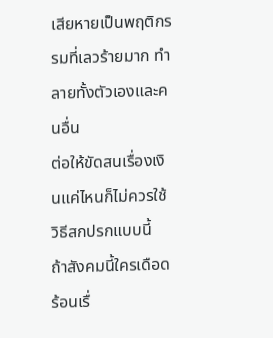เสียหายเป็นพฤติกรรมที่เลวร้ายมาก ทำลายทั้งตัวเองและคนอื่น
ต่อให้ขัดสนเรื่องเงินแค่ไหนก็ไม่ควรใช้วิธีสกปรกแบบนี้
ถ้าสังคมนี้ใครเดือดร้อนเรื่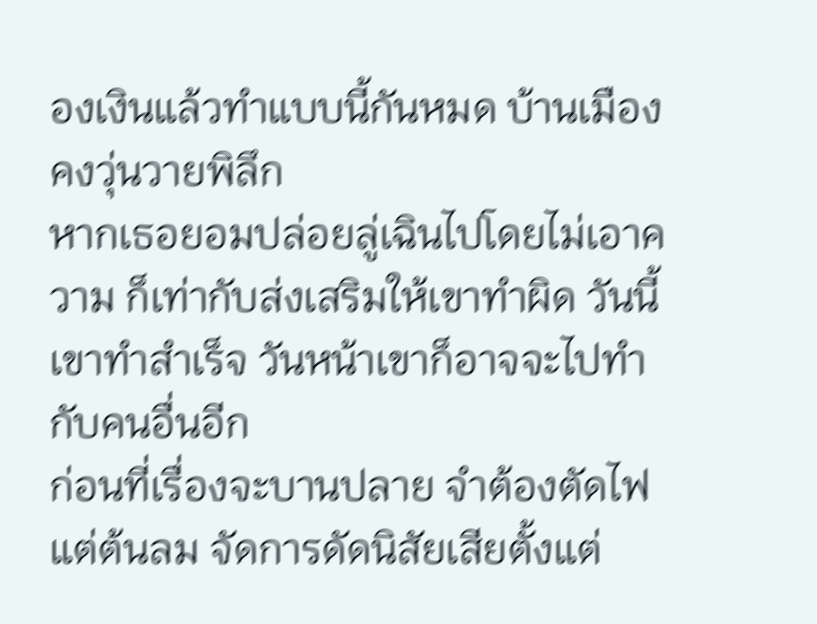องเงินแล้วทำแบบนี้กันหมด บ้านเมืองคงวุ่นวายพิลึก
หากเธอยอมปล่อยลู่เฉินไปโดยไม่เอาความ ก็เท่ากับส่งเสริมให้เขาทำผิด วันนี้เขาทำสำเร็จ วันหน้าเขาก็อาจจะไปทำกับคนอื่นอีก
ก่อนที่เรื่องจะบานปลาย จำต้องตัดไฟแต่ต้นลม จัดการดัดนิสัยเสียตั้งแต่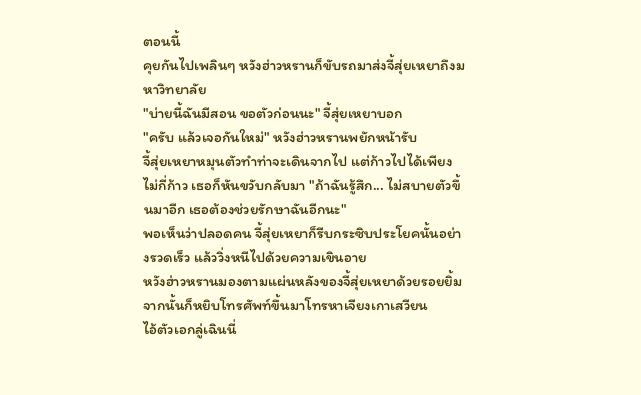ตอนนี้
คุยกันไปเพลินๆ หวังฮ่าวหรานก็ขับรถมาส่งจี้สุ่ยเหยาถึงมหาวิทยาลัย
"บ่ายนี้ฉันมีสอน ขอตัวก่อนนะ" จี้สุ่ยเหยาบอก
"ครับ แล้วเจอกันใหม่" หวังฮ่าวหรานพยักหน้ารับ
จี้สุ่ยเหยาหมุนตัวทำท่าจะเดินจากไป แต่ก้าวไปได้เพียงไม่กี่ก้าว เธอก็หันขวับกลับมา "ถ้าฉันรู้สึก... ไม่สบายตัวขึ้นมาอีก เธอต้องช่วยรักษาฉันอีกนะ"
พอเห็นว่าปลอดคน จี้สุ่ยเหยาก็รีบกระซิบประโยคนั้นอย่างรวดเร็ว แล้ววิ่งหนีไปด้วยความเขินอาย
หวังฮ่าวหรานมองตามแผ่นหลังของจี้สุ่ยเหยาด้วยรอยยิ้ม จากนั้นก็หยิบโทรศัพท์ขึ้นมาโทรหาเจียงเกาเสวียน
ไอ้ตัวเอกลู่เฉินนี่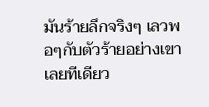มันร้ายลึกจริงๆ เลวพอๆกับตัวร้ายอย่างเขาเลยทีเดียว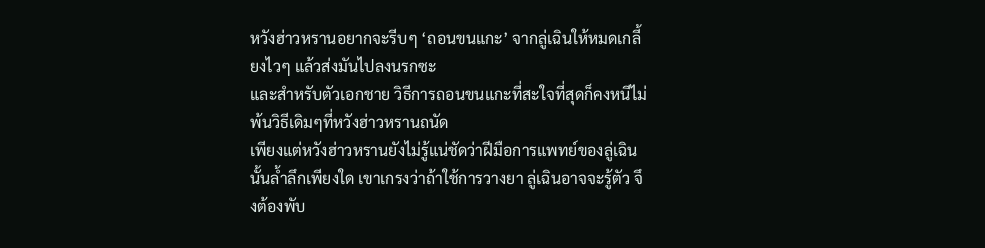หวังฮ่าวหรานอยากจะรีบๆ ‘ถอนขนแกะ’ จากลู่เฉินให้หมดเกลี้ยงไวๆ แล้วส่งมันไปลงนรกซะ
และสำหรับตัวเอกชาย วิธีการถอนขนแกะที่สะใจที่สุดก็คงหนีไม่พ้นวิธีเดิมๆที่หวังฮ่าวหรานถนัด
เพียงแต่หวังฮ่าวหรานยังไม่รู้แน่ชัดว่าฝีมือการแพทย์ของลู่เฉินนั้นล้ำลึกเพียงใด เขาเกรงว่าถ้าใช้การวางยา ลู่เฉินอาจจะรู้ตัว จึงต้องพับ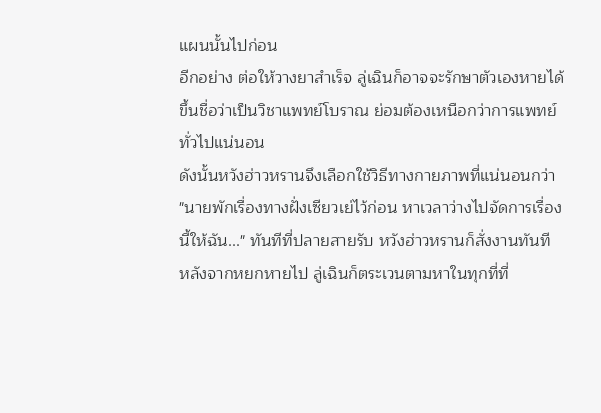แผนนั้นไปก่อน
อีกอย่าง ต่อให้วางยาสำเร็จ ลู่เฉินก็อาจจะรักษาตัวเองหายได้
ขึ้นชื่อว่าเป็นวิชาแพทย์โบราณ ย่อมต้องเหนือกว่าการแพทย์ทั่วไปแน่นอน
ดังนั้นหวังฮ่าวหรานจึงเลือกใช้วิธีทางกายภาพที่แน่นอนกว่า
"นายพักเรื่องทางฝั่งเซียวเย่ไว้ก่อน หาเวลาว่างไปจัดการเรื่องนี้ให้ฉัน..." ทันทีที่ปลายสายรับ หวังฮ่าวหรานก็สั่งงานทันที
หลังจากหยกหายไป ลู่เฉินก็ตระเวนตามหาในทุกที่ที่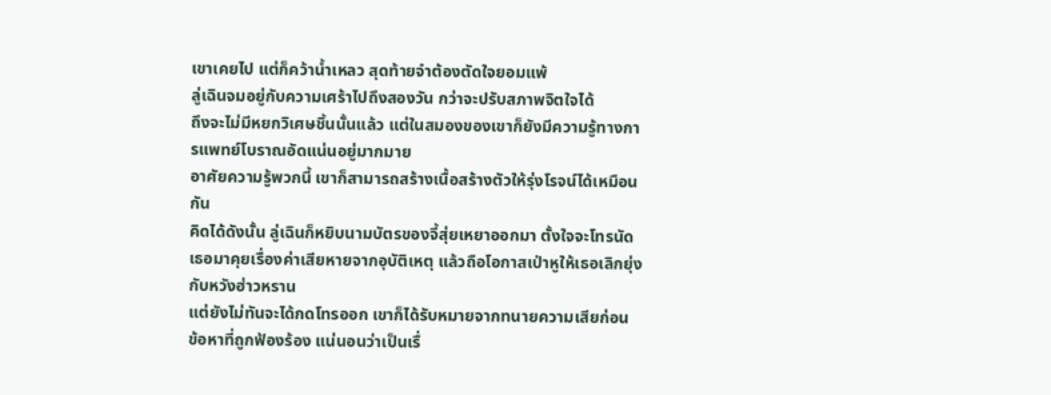เขาเคยไป แต่ก็คว้าน้ำเหลว สุดท้ายจำต้องตัดใจยอมแพ้
ลู่เฉินจมอยู่กับความเศร้าไปถึงสองวัน กว่าจะปรับสภาพจิตใจได้
ถึงจะไม่มีหยกวิเศษชิ้นนั้นแล้ว แต่ในสมองของเขาก็ยังมีความรู้ทางการแพทย์โบราณอัดแน่นอยู่มากมาย
อาศัยความรู้พวกนี้ เขาก็สามารถสร้างเนื้อสร้างตัวให้รุ่งโรจน์ได้เหมือนกัน
คิดได้ดังนั้น ลู่เฉินก็หยิบนามบัตรของจี้สุ่ยเหยาออกมา ตั้งใจจะโทรนัดเธอมาคุยเรื่องค่าเสียหายจากอุบัติเหตุ แล้วถือโอกาสเป่าหูให้เธอเลิกยุ่งกับหวังฮ่าวหราน
แต่ยังไม่ทันจะได้กดโทรออก เขาก็ได้รับหมายจากทนายความเสียก่อน
ข้อหาที่ถูกฟ้องร้อง แน่นอนว่าเป็นเรื่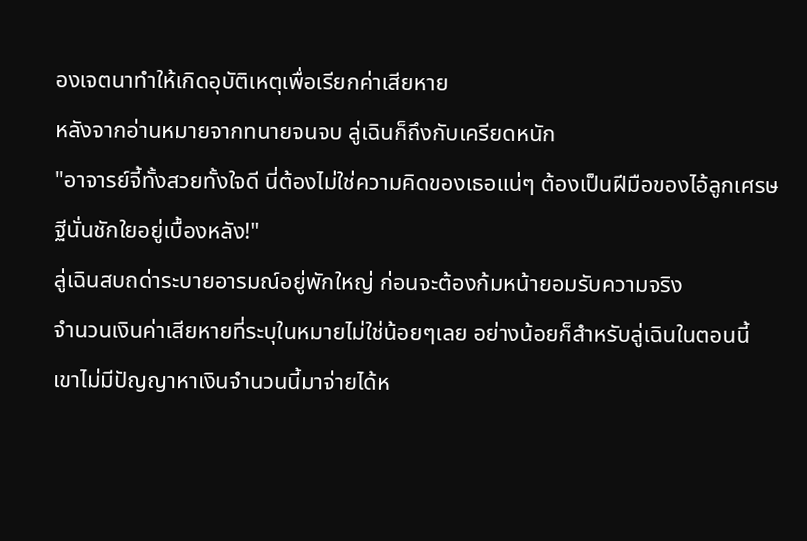องเจตนาทำให้เกิดอุบัติเหตุเพื่อเรียกค่าเสียหาย
หลังจากอ่านหมายจากทนายจนจบ ลู่เฉินก็ถึงกับเครียดหนัก
"อาจารย์จี้ทั้งสวยทั้งใจดี นี่ต้องไม่ใช่ความคิดของเธอแน่ๆ ต้องเป็นฝีมือของไอ้ลูกเศรษฐีนั่นชักใยอยู่เบื้องหลัง!"
ลู่เฉินสบถด่าระบายอารมณ์อยู่พักใหญ่ ก่อนจะต้องก้มหน้ายอมรับความจริง
จำนวนเงินค่าเสียหายที่ระบุในหมายไม่ใช่น้อยๆเลย อย่างน้อยก็สำหรับลู่เฉินในตอนนี้
เขาไม่มีปัญญาหาเงินจำนวนนี้มาจ่ายได้ห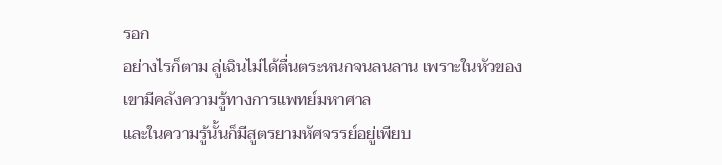รอก
อย่างไรก็ตาม ลู่เฉินไม่ได้ตื่นตระหนกจนลนลาน เพราะในหัวของเขามีคลังความรู้ทางการแพทย์มหาศาล
และในความรู้นั้นก็มีสูตรยามหัศจรรย์อยู่เพียบ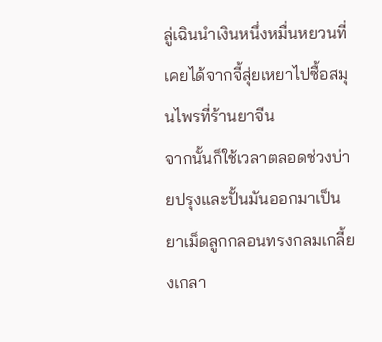ลู่เฉินนำเงินหนึ่งหมื่นหยวนที่เคยได้จากจี้สุ่ยเหยาไปซื้อสมุนไพรที่ร้านยาจีน
จากนั้นก็ใช้เวลาตลอดช่วงบ่ายปรุงและปั้นมันออกมาเป็นยาเม็ดลูกกลอนทรงกลมเกลี้ยงเกลา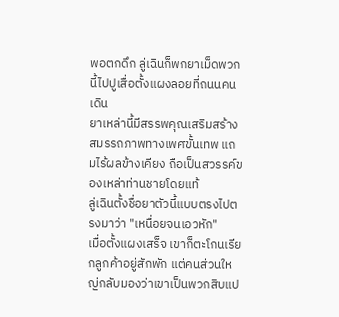พอตกดึก ลู่เฉินก็พกยาเม็ดพวกนี้ไปปูเสื่อตั้งแผงลอยที่ถนนคนเดิน
ยาเหล่านี้มีสรรพคุณเสริมสร้างสมรรถภาพทางเพศขั้นเทพ แถมไร้ผลข้างเคียง ถือเป็นสวรรค์ของเหล่าท่านชายโดยแท้
ลู่เฉินตั้งชื่อยาตัวนี้แบบตรงไปตรงมาว่า "เหนื่อยจนเอวหัก"
เมื่อตั้งแผงเสร็จ เขาก็ตะโกนเรียกลูกค้าอยู่สักพัก แต่คนส่วนใหญ่กลับมองว่าเขาเป็นพวกสิบแป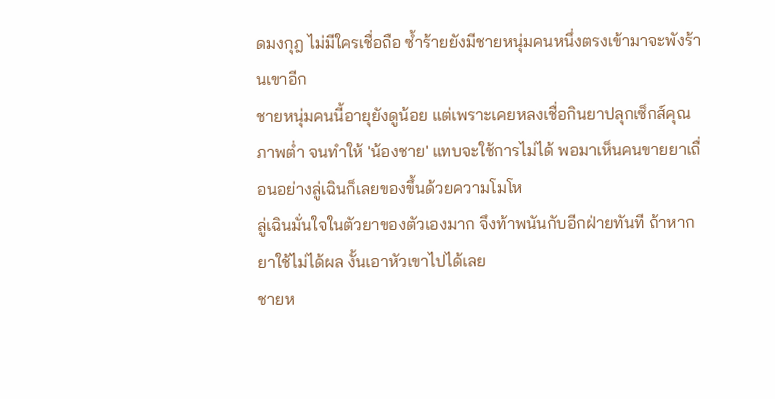ดมงกุฎ ไม่มีใครเชื่อถือ ซ้ำร้ายยังมีชายหนุ่มคนหนึ่งตรงเข้ามาจะพังร้านเขาอีก
ชายหนุ่มคนนี้อายุยังดูน้อย แต่เพราะเคยหลงเชื่อกินยาปลุกเซ็กส์คุณภาพต่ำ จนทำให้ 'น้องชาย' แทบจะใช้การไม่ได้ พอมาเห็นคนขายยาเถื่อนอย่างลู่เฉินก็เลยของขึ้นด้วยความโมโห
ลู่เฉินมั่นใจในตัวยาของตัวเองมาก จึงท้าพนันกับอีกฝ่ายทันที ถ้าหากยาใช้ไม่ได้ผล งั้นเอาหัวเขาไปได้เลย
ชายห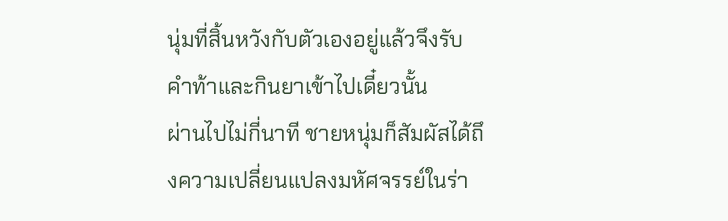นุ่มที่สิ้นหวังกับตัวเองอยู่แล้วจึงรับคำท้าและกินยาเข้าไปเดี๋ยวนั้น
ผ่านไปไม่กี่นาที ชายหนุ่มก็สัมผัสได้ถึงความเปลี่ยนแปลงมหัศจรรย์ในร่า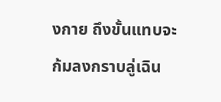งกาย ถึงขั้นแทบจะก้มลงกราบลู่เฉิน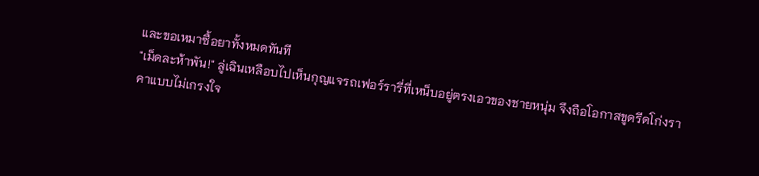และขอเหมาซื้อยาทั้งหมดทันที
"เม็ดละห้าพัน!" ลู่เฉินเหลือบไปเห็นกุญแจรถเฟอร์รารี่ที่เหน็บอยู่ตรงเอวของชายหนุ่ม จึงถือโอกาสขูดรีดโก่งราคาแบบไม่เกรงใจ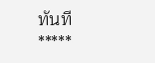ทันที
*****